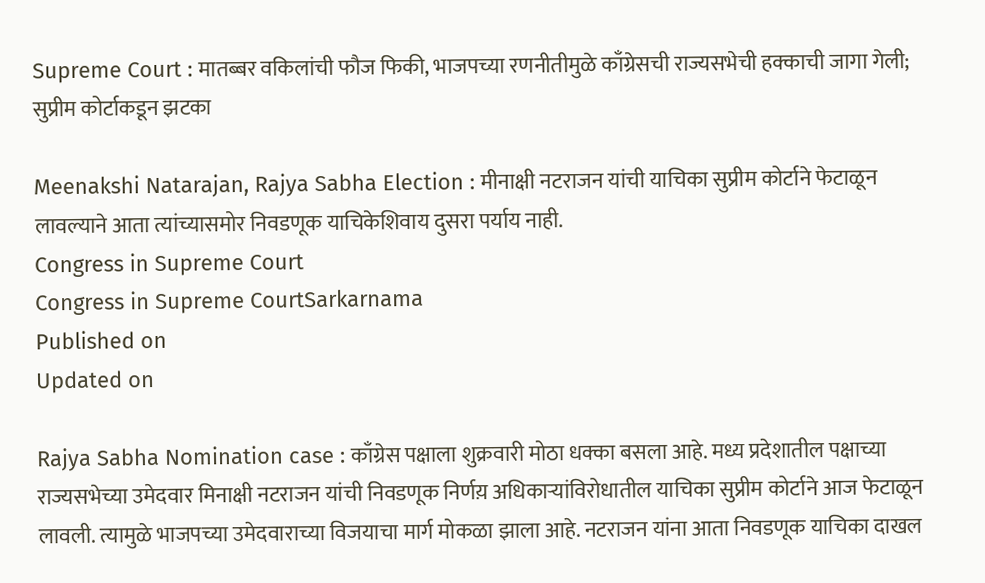Supreme Court : मातब्बर वकिलांची फौज फिकी, भाजपच्या रणनीतीमुळे काँग्रेसची राज्यसभेची हक्काची जागा गेली; सुप्रीम कोर्टाकडून झटका

Meenakshi Natarajan, Rajya Sabha Election : मीनाक्षी नटराजन यांची याचिका सुप्रीम कोर्टाने फेटाळून लावल्याने आता त्यांच्यासमोर निवडणूक याचिकेशिवाय दुसरा पर्याय नाही.
Congress in Supreme Court
Congress in Supreme CourtSarkarnama
Published on
Updated on

Rajya Sabha Nomination case : काँग्रेस पक्षाला शुक्रवारी मोठा धक्का बसला आहे. मध्य प्रदेशातील पक्षाच्या राज्यसभेच्या उमेदवार मिनाक्षी नटराजन यांची निवडणूक निर्णय़ अधिकाऱ्यांविरोधातील याचिका सुप्रीम कोर्टाने आज फेटाळून लावली. त्यामुळे भाजपच्या उमेदवाराच्या विजयाचा मार्ग मोकळा झाला आहे. नटराजन यांना आता निवडणूक याचिका दाखल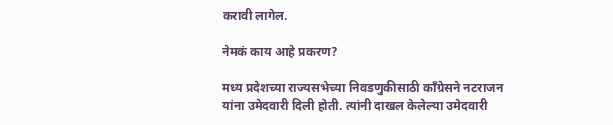करावी लागेल.

नेमकं काय आहे प्रकरण?

मध्य प्रदेशच्या राज्यसभेच्या निवडणुकीसाठी काँग्रेसने नटराजन यांना उमेदवारी दिली होती. त्यांनी दाखल केलेल्या उमेदवारी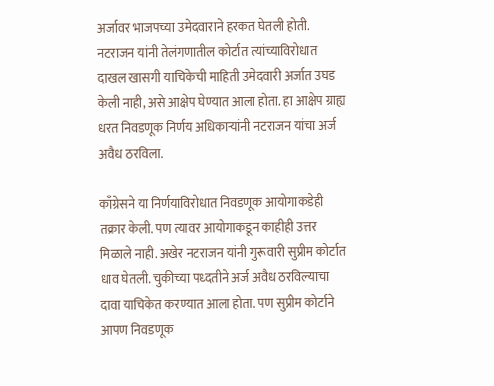अर्जावर भाजपच्या उमेदवाराने हरकत घेतली होती. नटराजन यांनी तेलंगणातील कोर्टात त्यांच्याविरोधात दाखल खासगी याचिकेची माहिती उमेदवारी अर्जात उघड केली नाही, असे आक्षेप घेण्यात आला होता. हा आक्षेप ग्राह्य धरत निवडणूक निर्णय अधिकाऱ्यांनी नटराजन यांचा अर्ज अवैध ठरविला.

काँग्रेसने या निर्णयाविरोधात निवडणूक आयोगाकडेही तक्रार केली. पण त्यावर आयोगाकडून काहीही उत्तर मिळाले नाही. अखेर नटराजन यांनी गुरूवारी सुप्रीम कोर्टात धाव घेतली. चुकीच्या पध्दतीने अर्ज अवैध ठरविल्याचा दावा याचिकेत करण्यात आला होता. पण सुप्रीम कोर्टाने आपण निवडणूक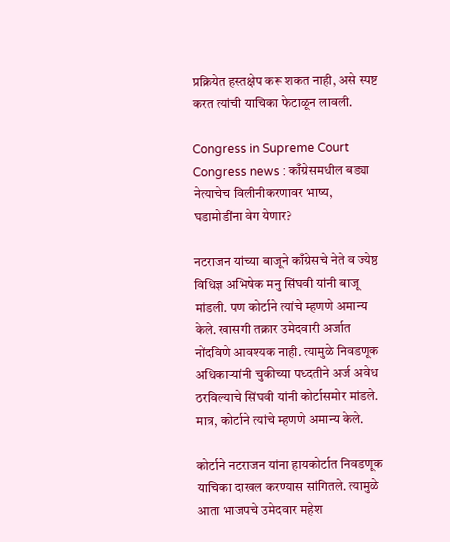प्रक्रियेत हस्तक्षेप करू शकत नाही, असे स्पष्ट करत त्यांची याचिका फेटाळून लावली.

Congress in Supreme Court
Congress news : काँग्रेसमधील बड्या नेत्याचेच विलीनीकरणावर भाष्य, घडामोडींना वेग येणार?

नटराजन यांच्या बाजूने काँग्रेसचे नेते व ज्येष्ठ विधिज्ञ अभिषेक मनु सिंघवी यांनी बाजू मांडली. पण कोर्टाने त्यांचे म्हणणे अमान्य केले. खासगी तक्रार उमेदवारी अर्जात नोंदविणे आवश्यक नाही. त्यामुळे निवडणूक अधिकाऱ्यांनी चुकीच्या पध्दतीने अर्ज अवेध ठरविल्याचे सिंघवी यांनी कोर्टासमोर मांडले. मात्र, कोर्टाने त्यांचे म्हणणे अमान्य केले.

कोर्टाने नटराजन यांना हायकोर्टात निवडणूक याचिका दाखल करण्यास सांगितले. त्यामुळे आता भाजपचे उमेदवार महेश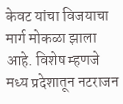केवट यांचा विजयाचा मार्ग मोकळा झाला आहे. विशेष म्हणजे मध्य प्रदेशातून नटराजन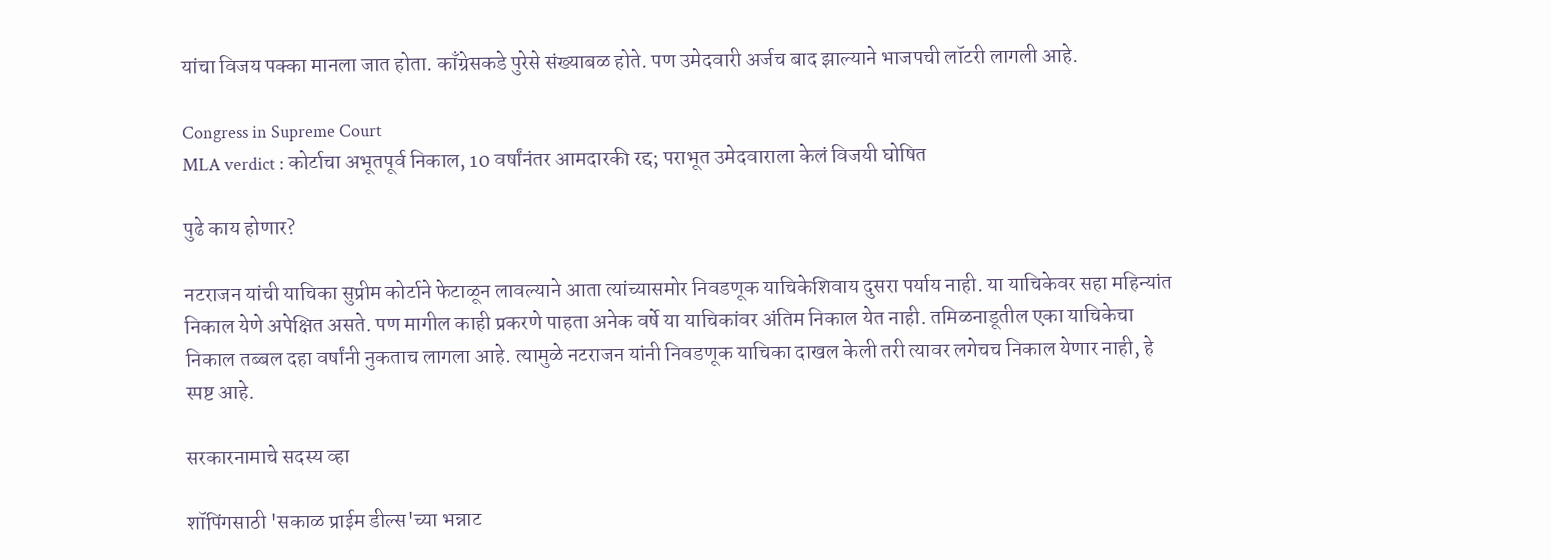यांचा विजय पक्का मानला जात होता. काँग्रेसकडे पुरेसे संख्याबळ होते. पण उमेदवारी अर्जच बाद झाल्याने भाजपची लॉटरी लागली आहे.

Congress in Supreme Court
MLA verdict : कोर्टाचा अभूतपूर्व निकाल, 10 वर्षांनंतर आमदारकी रद्द; पराभूत उमेदवाराला केलं विजयी घोषित

पुढे काय होणार?

नटराजन यांची याचिका सुप्रीम कोर्टाने फेटाळून लावल्याने आता त्यांच्यासमोर निवडणूक याचिकेशिवाय दुसरा पर्याय नाही. या याचिकेवर सहा महिन्यांत निकाल येणे अपेक्षित असते. पण मागील काही प्रकरणे पाहता अनेक वर्षे या याचिकांवर अंतिम निकाल येत नाही. तमिळनाडूतील एका याचिकेचा निकाल तब्बल दहा वर्षांनी नुकताच लागला आहे. त्यामुळे नटराजन यांनी निवडणूक याचिका दाखल केली तरी त्यावर लगेचच निकाल येणार नाही, हे स्पष्ट आहे.

सरकारनामाचे सदस्य व्हा

शॉपिंगसाठी 'सकाळ प्राईम डील्स'च्या भन्नाट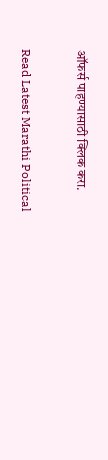ऑफर्स पाहण्यासाठी क्लिक करा.

Read Latest Marathi Political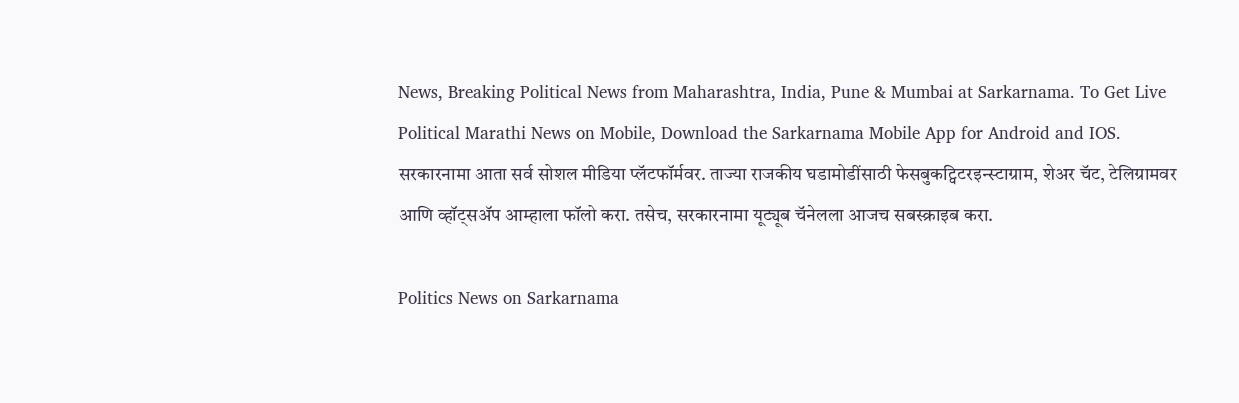News, Breaking Political News from Maharashtra, India, Pune & Mumbai at Sarkarnama. To Get Live Political Marathi News on Mobile, Download the Sarkarnama Mobile App for Android and IOS. सरकारनामा आता सर्व सोशल मीडिया प्लॅटफॉर्मवर. ताज्या राजकीय घडामोडींसाठी फेसबुकट्विटरइन्स्टाग्राम, शेअर चॅट, टेलिग्रामवर आणि व्हॉट्सॲप आम्हाला फॉलो करा. तसेच, सरकारनामा यूट्यूब चॅनेलला आजच सबस्क्राइब करा.

Politics News on Sarkarnama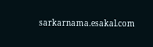sarkarnama.esakal.com